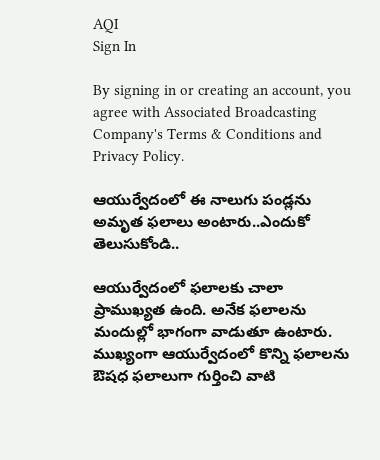AQI
Sign In

By signing in or creating an account, you agree with Associated Broadcasting Company's Terms & Conditions and Privacy Policy.

ఆయుర్వేదంలో ఈ నాలుగు పండ్లను అమృత ఫలాలు అంటారు..ఎందుకో తెలుసుకోండి..

ఆయుర్వేదంలో ఫలాలకు చాలా ప్రాముఖ్యత ఉంది. అనేక ఫలాలను మందుల్లో భాగంగా వాడుతూ ఉంటారు. ముఖ్యంగా ఆయుర్వేదంలో కొన్ని ఫలాలను ఔషధ ఫలాలుగా గుర్తించి వాటి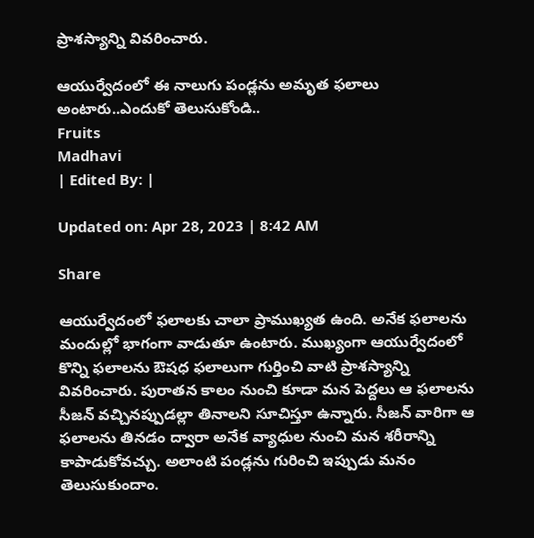ప్రాశస్యాన్ని వివరించారు.

ఆయుర్వేదంలో ఈ నాలుగు పండ్లను అమృత ఫలాలు అంటారు..ఎందుకో తెలుసుకోండి..
Fruits
Madhavi
| Edited By: |

Updated on: Apr 28, 2023 | 8:42 AM

Share

ఆయుర్వేదంలో ఫలాలకు చాలా ప్రాముఖ్యత ఉంది. అనేక ఫలాలను మందుల్లో భాగంగా వాడుతూ ఉంటారు. ముఖ్యంగా ఆయుర్వేదంలో కొన్ని ఫలాలను ఔషధ ఫలాలుగా గుర్తించి వాటి ప్రాశస్యాన్ని వివరించారు. పురాతన కాలం నుంచి కూడా మన పెద్దలు ఆ ఫలాలను సీజన్ వచ్చినప్పుడల్లా తినాలని సూచిస్తూ ఉన్నారు. సీజన్ వారిగా ఆ ఫలాలను తినడం ద్వారా అనేక వ్యాధుల నుంచి మన శరీరాన్ని కాపాడుకోవచ్చు. అలాంటి పండ్లను గురించి ఇప్పుడు మనం తెలుసుకుందాం.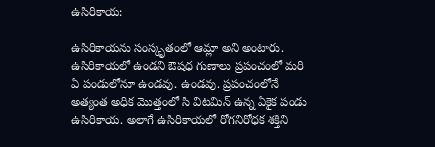ఉసిరికాయ:

ఉసిరికాయను సంస్కృతంలో ఆమ్లా అని అంటారు. ఉసిరికాయలో ఉండని ఔషధ గుణాలు ప్రపంచంలో మరి ఏ పండులోనూ ఉండవు. ఉండవు. ప్రపంచంలోనే అత్యంత అధిక మొత్తంలో సి విటమిన్ ఉన్న ఏకైక పండు ఉసిరికాయ. అలాగే ఉసిరికాయలో రోగనిరోధక శక్తిని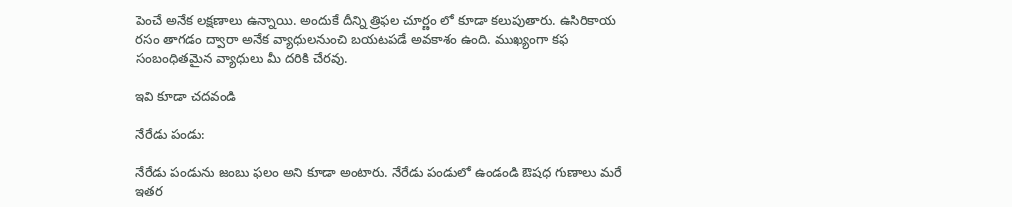పెంచే అనేక లక్షణాలు ఉన్నాయి. అందుకే దీన్ని త్రిఫల చూర్ణం లో కూడా కలుపుతారు. ఉసిరికాయ రసం తాగడం ద్వారా అనేక వ్యాధులనుంచి బయటపడే అవకాశం ఉంది. ముఖ్యంగా కఫ సంబంధితమైన వ్యాధులు మీ దరికి చేరవు.

ఇవి కూడా చదవండి

నేరేడు పండు:

నేరేడు పండును జంబు ఫలం అని కూడా అంటారు. నేరేడు పండులో ఉండండి ఔషధ గుణాలు మరే ఇతర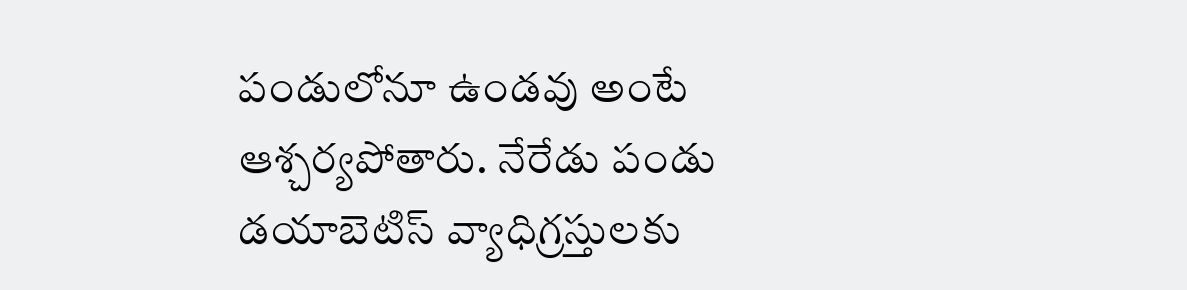పండులోనూ ఉండవు అంటే ఆశ్చర్యపోతారు. నేరేడు పండు డయాబెటిస్ వ్యాధిగ్రస్తులకు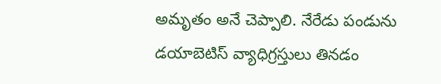అమృతం అనే చెప్పాలి. నేరేడు పండును డయాబెటిస్ వ్యాధిగ్రస్తులు తినడం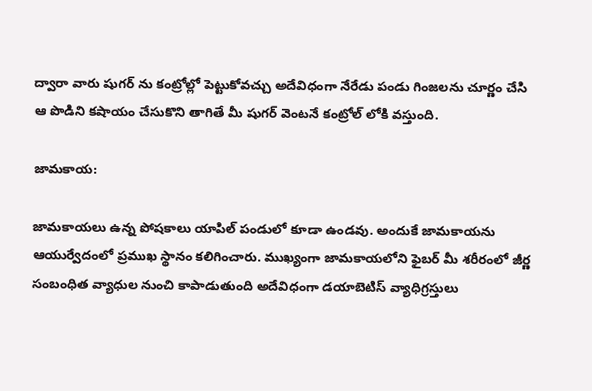ద్వారా వారు షుగర్ ను కంట్రోల్లో పెట్టుకోవచ్చు అదేవిధంగా నేరేడు పండు గింజలను చూర్ణం చేసి ఆ పొడిని కషాయం చేసుకొని తాగితే మీ షుగర్ వెంటనే కంట్రోల్ లోకి వస్తుంది.

జామకాయ:

జామకాయలు ఉన్న పోషకాలు యాపిల్ పండులో కూడా ఉండవు. అందుకే జామకాయను ఆయుర్వేదంలో ప్రముఖ స్థానం కలిగించారు. ముఖ్యంగా జామకాయలోని ఫైబర్ మీ శరీరంలో జీర్ణ సంబంధిత వ్యాధుల నుంచి కాపాడుతుంది అదేవిధంగా డయాబెటిస్ వ్యాధిగ్రస్తులు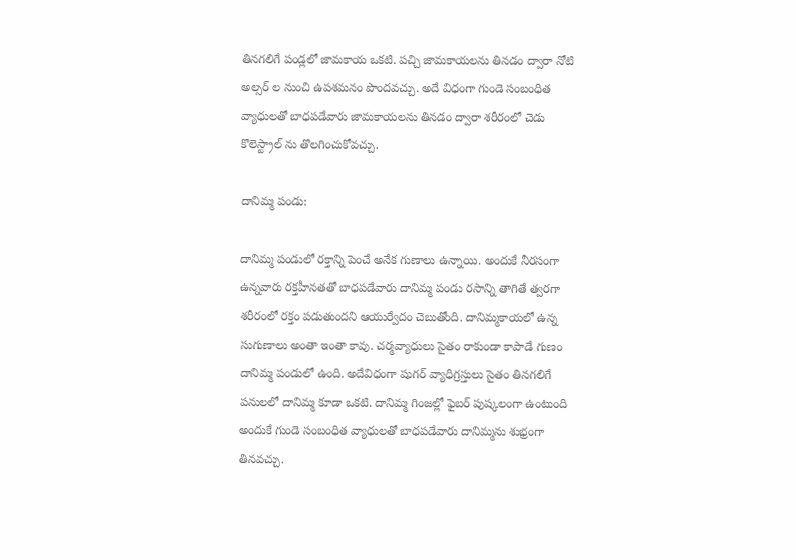తినగలిగే పండ్లలో జామకాయ ఒకటి. పచ్చి జామకాయలను తినడం ద్వారా నోటి అల్సర్ ల నుంచి ఉపశమనం పొందవచ్చు. అదే విధంగా గుండె సంబంధిత వ్యాధులతో బాధపడేవారు జామకాయలను తినడం ద్వారా శరీరంలో చెడు కొలెస్ట్రాల్ ను తొలగించుకోవచ్చు.

దానిమ్మ పండు:

దానిమ్మ పండులో రక్తాన్ని పెంచే అనేక గుణాలు ఉన్నాయి. అందుకే నీరసంగా ఉన్నవారు రక్తహీనతతో బాధపడేవారు దానిమ్మ పండు రసాన్ని తాగితే త్వరగా శరీరంలో రక్తం పడుతుందని ఆయుర్వేదం చెబుతోంది. దానిమ్మకాయలో ఉన్న సుగుణాలు అంతా ఇంతా కావు. చర్మవ్యాధులు సైతం రాకుండా కాపాడే గుణం దానిమ్మ పండులో ఉంది. అదేవిధంగా షుగర్ వ్యాధిగ్రస్తులు సైతం తినగలిగే పనులలో దానిమ్మ కూడా ఒకటి. దానిమ్మ గింజల్లో ఫైబర్ పుష్కలంగా ఉంటుంది అందుకే గుండె సంబంధిత వ్యాధులతో బాధపడేవారు దానిమ్మను శుభ్రంగా తినవచ్చు.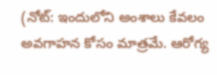(నోట్‌: ఇందులోని అంశాలు కేవలం అవగాహన కోసం మాత్రమే. ఆరోగ్య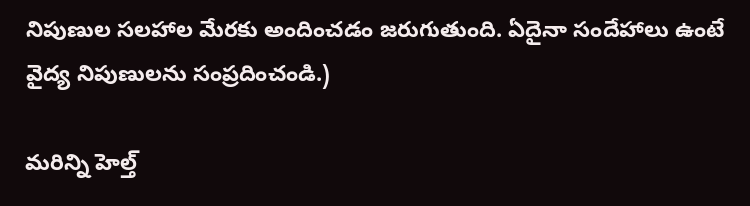నిపుణుల సలహాల మేరకు అందించడం జరుగుతుంది. ఏదైనా సందేహాలు ఉంటే వైద్య నిపుణులను సంప్రదించండి.)

మరిన్ని హెల్త్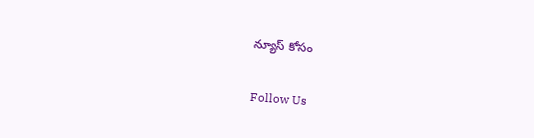న్యూస్ కోసం

Follow Us